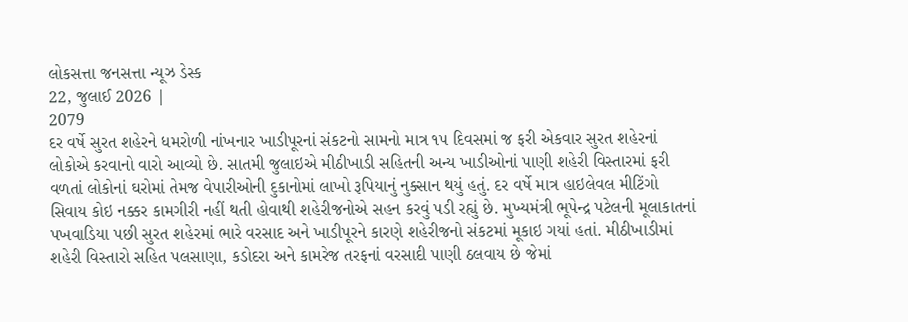લોકસત્તા જનસત્તા ન્યૂઝ ડેસ્ક
22, જુલાઈ 2026 |
2079
દર વર્ષે સુરત શહેરને ધમરોળી નાંખનાર ખાડીપૂરનાં સંકટનો સામનો માત્ર ૧૫ દિવસમાં જ ફરી એકવાર સુરત શહેરનાં લોકોએ કરવાનો વારો આવ્યો છે. સાતમી જુલાઇએ મીઠીખાડી સહિતની અન્ય ખાડીઓનાં પાણી શહેરી વિસ્તારમાં ફરી વળતાં લોકોનાં ઘરોમાં તેમજ વેપારીઓની દુકાનોમાં લાખો રૂપિયાનું નુક્સાન થયું હતું. દર વર્ષે માત્ર હાઇલેવલ મીટિંગો સિવાય કોઇ નક્કર કામગીરી નહીં થતી હોવાથી શહેરીજનોએ સહન કરવું પડી રહ્યું છે. મુખ્યમંત્રી ભૂપેન્દ્ર પટેલની મૂલાકાતનાં પખવાડિયા પછી સુરત શહેરમાં ભારે વરસાદ અને ખાડીપૂરને કારણે શહેરીજનો સંકટમાં મૂકાઇ ગયાં હતાં. મીઠીખાડીમાં શહેરી વિસ્તારો સહિત પલસાણા, કડોદરા અને કામરેજ તરફનાં વરસાદી પાણી ઠલવાય છે જેમાં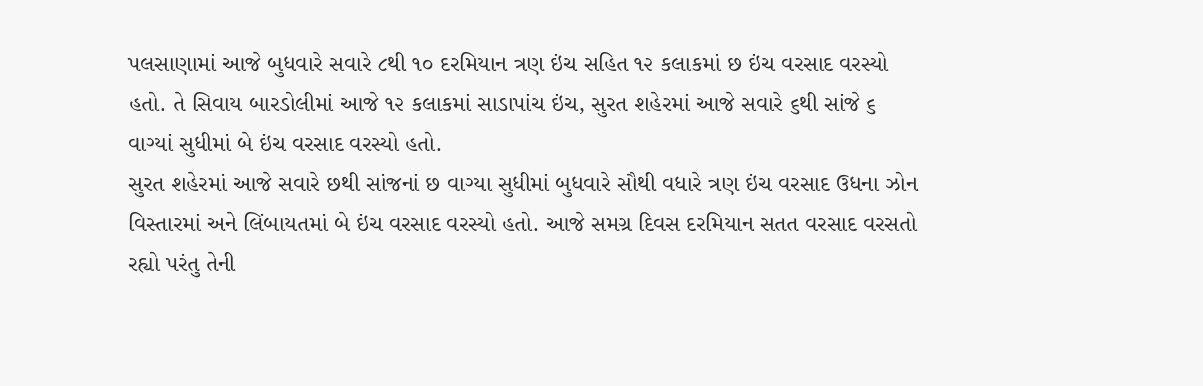પલસાણામાં આજે બુધવારે સવારે ૮થી ૧૦ દરમિયાન ત્રણ ઇંચ સહિત ૧૨ કલાકમાં છ ઇંચ વરસાદ વરસ્યો હતો. તે સિવાય બારડોલીમાં આજે ૧૨ કલાકમાં સાડાપાંચ ઇંચ, સુરત શહેરમાં આજે સવારે ૬થી સાંજે ૬ વાગ્યાં સુધીમાં બે ઇંચ વરસાદ વરસ્યો હતો.
સુરત શહેરમાં આજે સવારે છથી સાંજનાં છ વાગ્યા સુધીમાં બુધવારે સૌથી વધારે ત્રણ ઇંચ વરસાદ ઉધના ઝોન વિસ્તારમાં અને લિંબાયતમાં બે ઇંચ વરસાદ વરસ્યો હતો. આજે સમગ્ર દિવસ દરમિયાન સતત વરસાદ વરસતો રહ્યો પરંતુ તેની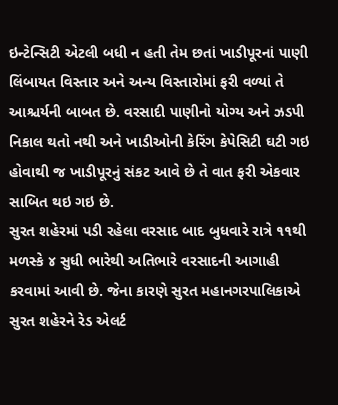ઇન્ટેન્સિટી એટલી બધી ન હતી તેમ છતાં ખાડીપૂરનાં પાણી લિંબાયત વિસ્તાર અને અન્ય વિસ્તારોમાં ફરી વળ્યાં તે આશ્ચર્યની બાબત છે. વરસાદી પાણીનો યોગ્ય અને ઝડપી નિકાલ થતો નથી અને ખાડીઓની કેરિંગ કેપેસિટી ઘટી ગઇ હોવાથી જ ખાડીપૂરનું સંકટ આવે છે તે વાત ફરી એકવાર સાબિત થઇ ગઇ છે.
સુરત શહેરમાં પડી રહેલા વરસાદ બાદ બુધવારે રાત્રે ૧૧થી મળસ્કે ૪ સુધી ભારેથી અતિભારે વરસાદની આગાહી કરવામાં આવી છે. જેના કારણે સુરત મહાનગરપાલિકાએ સુરત શહેરને રેડ એલર્ટ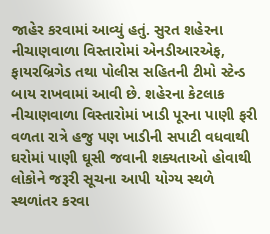જાહેર કરવામાં આવ્યું હતું. સુરત શહેરના નીચાણવાળા વિસ્તારોમાં એનડીઆરએફ, ફાયરબ્રિગેડ તથા પોલીસ સહિતની ટીમો સ્ટેન્ડ બાય રાખવામાં આવી છે. શહેરના કેટલાક નીચાણવાળા વિસ્તારોમાં ખાડી પૂરના પાણી ફરી વળતા રાત્રે હજુ પણ ખાડીની સપાટી વધવાથી ઘરોમાં પાણી ઘૂસી જવાની શક્યતાઓ હોવાથી લોકોને જરૂરી સૂચના આપી યોગ્ય સ્થળે સ્થળાંતર કરવા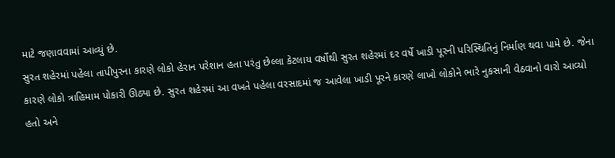માટે જણાવવામાં આવ્યું છે.
સુરત શહેરમાં પહેલા તાપીપુરના કારણે લોકો હેરાન પરેશાન હતા પરંતુ છેલ્લા કેટલાય વર્ષોથી સુરત શહેરમાં દર વર્ષે ખાડી પૂરની પરિસ્થિતિનું નિર્માણ થવા પામે છે. જેના કારણે લોકો ત્રાહિમામ પોકારી ઊઠ્યા છે. સુરત શહેરમાં આ વખતે પહેલા વરસાદમાં જ આવેલા ખાડી પૂરને કારણે લાખો લોકોને ભારે નુકસાની વેઠવાનો વારો આવ્યો હતો અને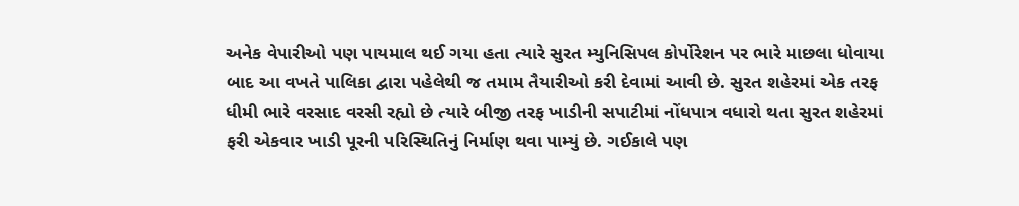અનેક વેપારીઓ પણ પાયમાલ થઈ ગયા હતા ત્યારે સુરત મ્યુનિસિપલ કોર્પોરેશન પર ભારે માછલા ધોવાયા બાદ આ વખતે પાલિકા દ્વારા પહેલેથી જ તમામ તૈયારીઓ કરી દેવામાં આવી છે. સુરત શહેરમાં એક તરફ ધીમી ભારે વરસાદ વરસી રહ્યો છે ત્યારે બીજી તરફ ખાડીની સપાટીમાં નોંધપાત્ર વધારો થતા સુરત શહેરમાં ફરી એકવાર ખાડી પૂરની પરિસ્થિતિનું નિર્માણ થવા પામ્યું છે. ગઈકાલે પણ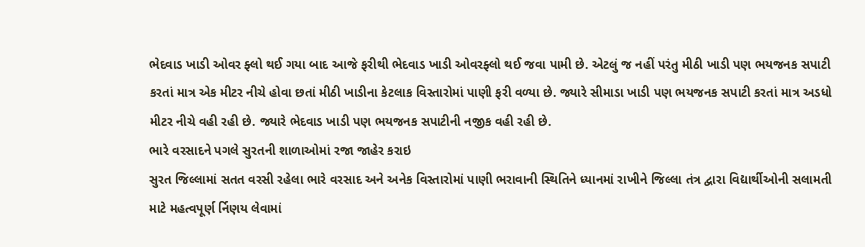ભેદવાડ ખાડી ઓવર ફ્લો થઈ ગયા બાદ આજે ફરીથી ભેદવાડ ખાડી ઓવરફ્લો થઈ જવા પામી છે. એટલું જ નહીં પરંતુ મીઠી ખાડી પણ ભયજનક સપાટી કરતાં માત્ર એક મીટર નીચે હોવા છતાં મીઠી ખાડીના કેટલાક વિસ્તારોમાં પાણી ફરી વળ્યા છે. જ્યારે સીમાડા ખાડી પણ ભયજનક સપાટી કરતાં માત્ર અડધો મીટર નીચે વહી રહી છે. જ્યારે ભેદવાડ ખાડી પણ ભયજનક સપાટીની નજીક વહી રહી છે.
ભારે વરસાદને પગલે સુરતની શાળાઓમાં રજા જાહેર કરાઇ
સુરત જિલ્લામાં સતત વરસી રહેલા ભારે વરસાદ અને અનેક વિસ્તારોમાં પાણી ભરાવાની સ્થિતિને ધ્યાનમાં રાખીને જિલ્લા તંત્ર દ્વારા વિદ્યાર્થીઓની સલામતી માટે મહત્વપૂર્ણ ર્નિણય લેવામાં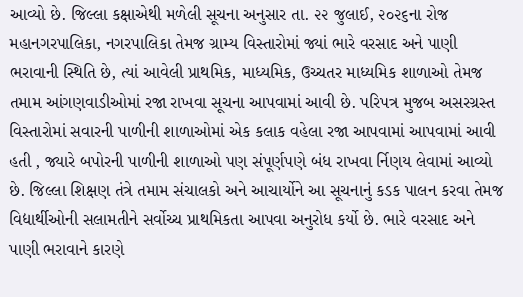આવ્યો છે. જિલ્લા કક્ષાએથી મળેલી સૂચના અનુસાર તા. ૨૨ જુલાઈ, ૨૦૨૬ના રોજ મહાનગરપાલિકા, નગરપાલિકા તેમજ ગ્રામ્ય વિસ્તારોમાં જ્યાં ભારે વરસાદ અને પાણી ભરાવાની સ્થિતિ છે, ત્યાં આવેલી પ્રાથમિક, માધ્યમિક, ઉચ્ચતર માધ્યમિક શાળાઓ તેમજ તમામ આંગણવાડીઓમાં રજા રાખવા સૂચના આપવામાં આવી છે. પરિપત્ર મુજબ અસરગ્રસ્ત વિસ્તારોમાં સવારની પાળીની શાળાઓમાં એક કલાક વહેલા રજા આપવામાં આપવામાં આવી હતી , જ્યારે બપોરની પાળીની શાળાઓ પણ સંપૂર્ણપણે બંધ રાખવા ર્નિણય લેવામાં આવ્યો છે. જિલ્લા શિક્ષણ તંત્રે તમામ સંચાલકો અને આચાર્યોને આ સૂચનાનું કડક પાલન કરવા તેમજ વિદ્યાર્થીઓની સલામતીને સર્વોચ્ચ પ્રાથમિકતા આપવા અનુરોધ કર્યો છે. ભારે વરસાદ અને પાણી ભરાવાને કારણે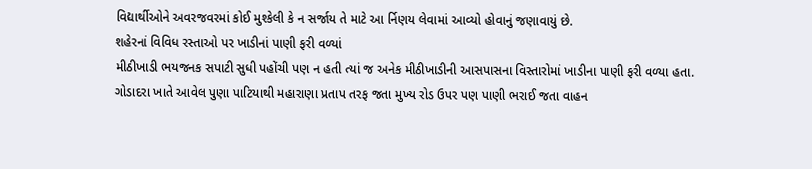વિદ્યાર્થીઓને અવરજવરમાં કોઈ મુશ્કેલી કે ન સર્જાય તે માટે આ ર્નિણય લેવામાં આવ્યો હોવાનું જણાવાયું છે.
શહેરનાં વિવિધ રસ્તાઓ પર ખાડીનાં પાણી ફરી વળ્યાં
મીઠીખાડી ભયજનક સપાટી સુધી પહોંચી પણ ન હતી ત્યાં જ અનેક મીઠીખાડીની આસપાસના વિસ્તારોમાં ખાડીના પાણી ફરી વળ્યા હતા. ગોડાદરા ખાતે આવેલ પુણા પાટિયાથી મહારાણા પ્રતાપ તરફ જતા મુખ્ય રોડ ઉપર પણ પાણી ભરાઈ જતા વાહન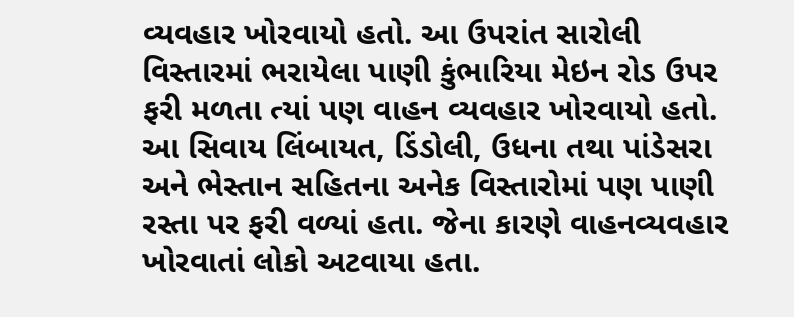વ્યવહાર ખોરવાયો હતો. આ ઉપરાંત સારોલી વિસ્તારમાં ભરાયેલા પાણી કુંભારિયા મેઇન રોડ ઉપર ફરી મળતા ત્યાં પણ વાહન વ્યવહાર ખોરવાયો હતો. આ સિવાય લિંબાયત, ડિંડોલી, ઉધના તથા પાંડેસરા અને ભેસ્તાન સહિતના અનેક વિસ્તારોમાં પણ પાણી રસ્તા પર ફરી વળ્યાં હતા. જેના કારણે વાહનવ્યવહાર ખોરવાતાં લોકો અટવાયા હતા.